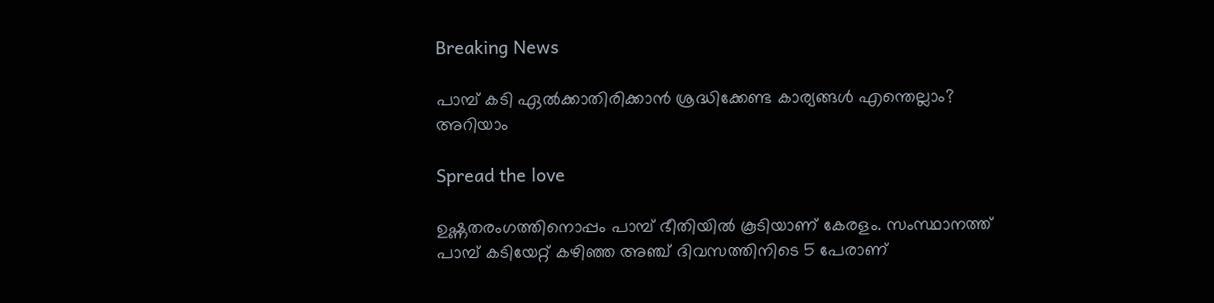Breaking News

പാമ്പ് കടി ഏൽക്കാതിരിക്കാൻ ശ്രദ്ധിക്കേണ്ട കാര്യങ്ങൾ എന്തെല്ലാം? അറിയാം

Spread the love

ഉഷ്ണതരംഗത്തിനൊപ്പം പാമ്പ് ഭീതിയിൽ കൂടിയാണ് കേരളം. സംസ്ഥാനത്ത് പാമ്പ് കടിയേറ്റ് കഴിഞ്ഞ അഞ്ച് ദിവസത്തിനിടെ 5 പേരാണ്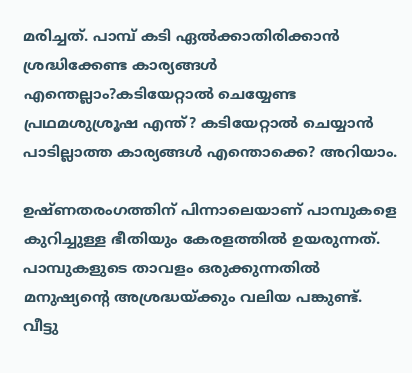മരിച്ചത്. പാമ്പ് കടി ഏൽക്കാതിരിക്കാൻ ശ്രദ്ധിക്കേണ്ട കാര്യങ്ങൾ എന്തെല്ലാം?കടിയേറ്റാൽ ചെയ്യേണ്ട പ്രഥമശുശ്രൂഷ എന്ത്? കടിയേറ്റാൽ ചെയ്യാൻ പാടില്ലാത്ത കാര്യങ്ങൾ എന്തൊക്കെ? അറിയാം.

ഉഷ്ണതരംഗത്തിന് പിന്നാലെയാണ് പാമ്പുകളെ കുറിച്ചുള്ള ഭീതിയും കേരളത്തിൽ ഉയരുന്നത്. പാമ്പുകളുടെ താവളം ഒരുക്കുന്നതിൽ മനുഷ്യന്റെ അശ്രദ്ധയ്ക്കും വലിയ പങ്കുണ്ട്. വീട്ടു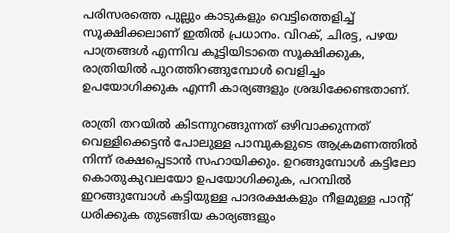പരിസരത്തെ പുല്ലും കാടുകളും വെട്ടിത്തെളിച്ച് സൂക്ഷിക്കലാണ് ഇതിൽ പ്രധാനം. വിറക്, ചിരട്ട, പഴയ പാത്രങ്ങൾ എന്നിവ കൂട്ടിയിടാതെ സൂക്ഷിക്കുക, രാത്രിയിൽ പുറത്തിറങ്ങുമ്പോൾ വെളിച്ചം ഉപയോഗിക്കുക എന്നീ കാര്യങ്ങളും ശ്രദ്ധിക്കേണ്ടതാണ്.

രാത്രി തറയിൽ കിടന്നുറങ്ങുന്നത് ഒഴിവാക്കുന്നത് വെള്ളിക്കെട്ടൻ പോലുള്ള പാമ്പുകളുടെ ആക്രമണത്തിൽ നിന്ന് രക്ഷപ്പെടാൻ സഹായിക്കും. ഉറങ്ങുമ്പോൾ കട്ടിലോ കൊതുകുവലയോ ഉപയോഗിക്കുക, പറമ്പിൽ ഇറങ്ങുമ്പോൾ കട്ടിയുള്ള പാദരക്ഷകളും നീളമുള്ള പാന്റ് ധരിക്കുക തുടങ്ങിയ കാര്യങ്ങളും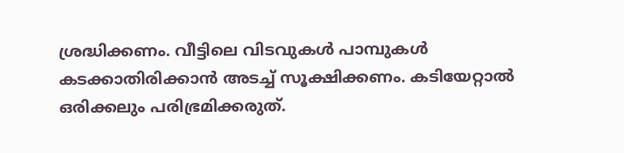ശ്രദ്ധിക്കണം. വീട്ടിലെ വിടവുകൾ പാമ്പുകൾ കടക്കാതിരിക്കാൻ അടച്ച് സൂക്ഷിക്കണം. കടിയേറ്റാൽ ഒരിക്കലും പരിഭ്രമിക്കരുത്.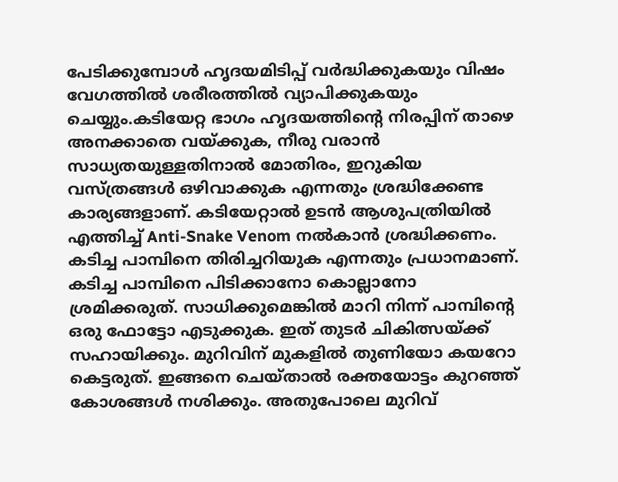പേടിക്കുമ്പോൾ ഹൃദയമിടിപ്പ് വർദ്ധിക്കുകയും വിഷം വേഗത്തിൽ ശരീരത്തിൽ വ്യാപിക്കുകയും ചെയ്യും.കടിയേറ്റ ഭാഗം ഹൃദയത്തിന്റെ നിരപ്പിന് താഴെ അനക്കാതെ വയ്ക്കുക, നീരു വരാൻ സാധ്യതയുള്ളതിനാൽ മോതിരം, ഇറുകിയ വസ്ത്രങ്ങൾ ഒഴിവാക്കുക എന്നതും ശ്രദ്ധിക്കേണ്ട കാര്യങ്ങളാണ്. കടിയേറ്റാൽ ഉടൻ ആശുപത്രിയിൽ എത്തിച്ച് Anti-Snake Venom നൽകാൻ ശ്രദ്ധിക്കണം. കടിച്ച പാമ്പിനെ തിരിച്ചറിയുക എന്നതും പ്രധാനമാണ്. കടിച്ച പാമ്പിനെ പിടിക്കാനോ കൊല്ലാനോ ശ്രമിക്കരുത്. സാധിക്കുമെങ്കിൽ മാറി നിന്ന് പാമ്പിന്റെ ഒരു ഫോട്ടോ എടുക്കുക. ഇത് തുടർ ചികിത്സയ്ക്ക് സഹായിക്കും. മുറിവിന് മുകളിൽ തുണിയോ കയറോ കെട്ടരുത്. ഇങ്ങനെ ചെയ്താൽ രക്തയോട്ടം കുറഞ്ഞ് കോശങ്ങൾ നശിക്കും. അതുപോലെ മുറിവ്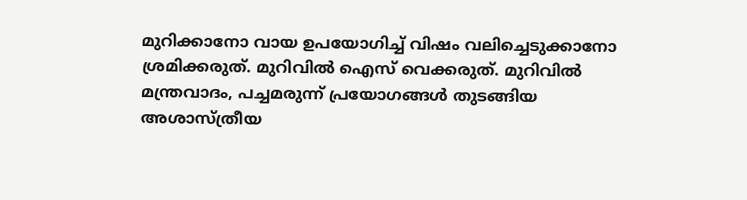മുറിക്കാനോ വായ ഉപയോഗിച്ച് വിഷം വലിച്ചെടുക്കാനോ ശ്രമിക്കരുത്. മുറിവിൽ ഐസ് വെക്കരുത്. മുറിവിൽ മന്ത്രവാദം, പച്ചമരുന്ന് പ്രയോഗങ്ങൾ തുടങ്ങിയ അശാസ്ത്രീയ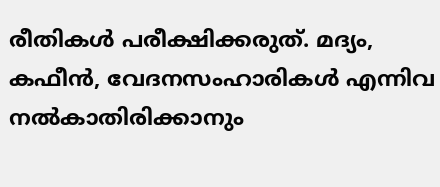രീതികൾ പരീക്ഷിക്കരുത്. മദ്യം, കഫീൻ, വേദനസംഹാരികൾ എന്നിവ നൽകാതിരിക്കാനും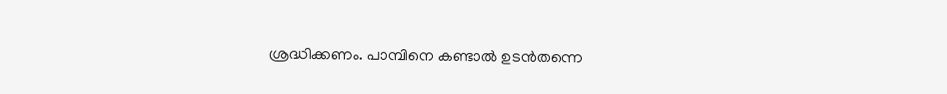ശ്രദ്ധിക്കണം. പാമ്പിനെ കണ്ടാൽ ഉടൻതന്നെ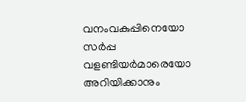വനംവകുപ്പിനെയോ സർപ്പ വളണ്ടിയർമാരെയോ അറിയിക്കാനും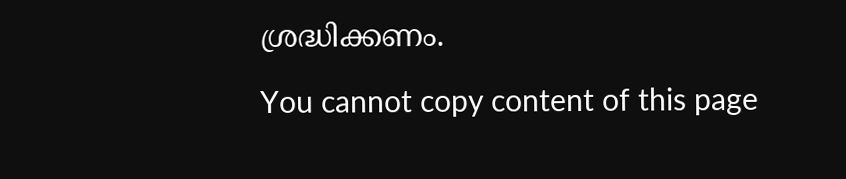ശ്രദ്ധിക്കണം.

You cannot copy content of this page